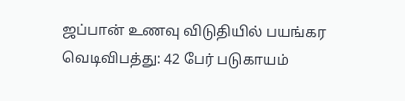ஜப்பான் உணவு விடுதியில் பயங்கர வெடிவிபத்து: 42 பேர் படுகாயம்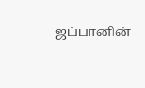ஜப்பானின்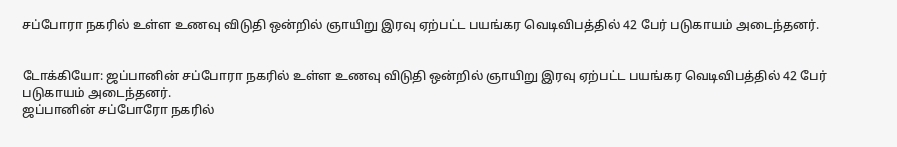சப்போரா நகரில் உள்ள உணவு விடுதி ஒன்றில் ஞாயிறு இரவு ஏற்பட்ட பயங்கர வெடிவிபத்தில் 42 பேர் படுகாயம் அடைந்தனர்.


டோக்கியோ: ஜப்பானின் சப்போரா நகரில் உள்ள உணவு விடுதி ஒன்றில் ஞாயிறு இரவு ஏற்பட்ட பயங்கர வெடிவிபத்தில் 42 பேர் படுகாயம் அடைந்தனர்.
ஜப்பானின் சப்போரோ நகரில்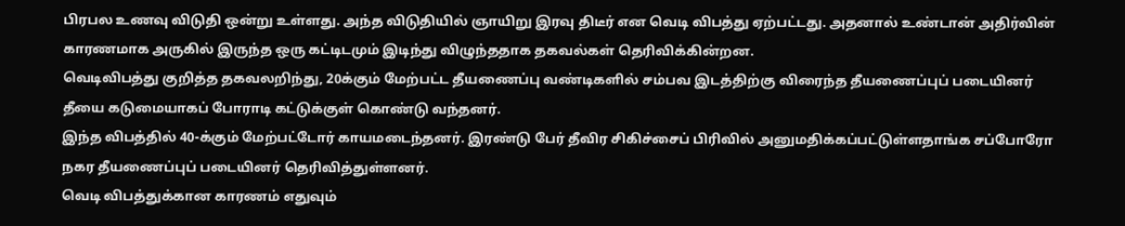பிரபல உணவு விடுதி ஒன்று உள்ளது. அந்த விடுதியில் ஞாயிறு இரவு திடீர் என வெடி விபத்து ஏற்பட்டது. அதனால் உண்டான் அதிர்வின் காரணமாக அருகில் இருந்த ஒரு கட்டிடமும் இடிந்து விழுந்ததாக தகவல்கள் தெரிவிக்கின்றன.
வெடிவிபத்து குறித்த தகவலறிந்து, 20க்கும் மேற்பட்ட தீயணைப்பு வண்டிகளில் சம்பவ இடத்திற்கு விரைந்த தீயணைப்புப் படையினர் தீயை கடுமையாகப் போராடி கட்டுக்குள் கொண்டு வந்தனர்.
இந்த விபத்தில் 40-க்கும் மேற்பட்டோர் காயமடைந்தனர். இரண்டு பேர் தீவிர சிகிச்சைப் பிரிவில் அனுமதிக்கப்பட்டுள்ளதாங்க சப்போரோ நகர தீயணைப்புப் படையினர் தெரிவித்துள்ளனர்.
வெடி விபத்துக்கான காரணம் எதுவும்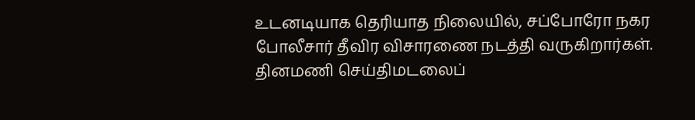உடனடியாக தெரியாத நிலையில், சப்போரோ நகர போலீசார் தீவிர விசாரணை நடத்தி வருகிறார்கள்.
தினமணி செய்திமடலைப்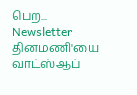பெற... Newsletter
தினமணி'யை வாட்ஸ்ஆப்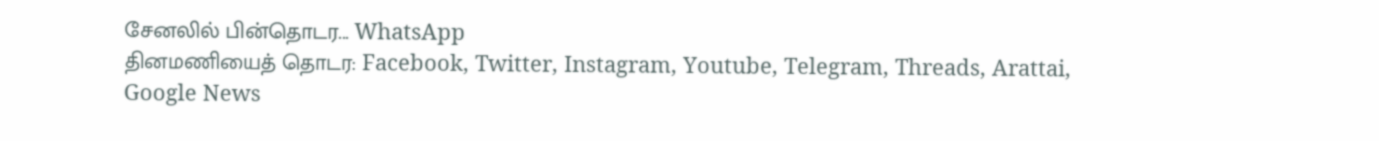சேனலில் பின்தொடர... WhatsApp
தினமணியைத் தொடர: Facebook, Twitter, Instagram, Youtube, Telegram, Threads, Arattai, Google News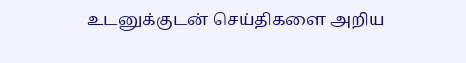உடனுக்குடன் செய்திகளை அறிய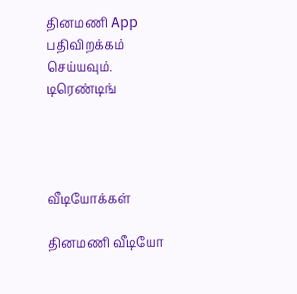தினமணி App பதிவிறக்கம் செய்யவும்.
டிரெண்டிங்




வீடியோக்கள்

தினமணி வீடியோ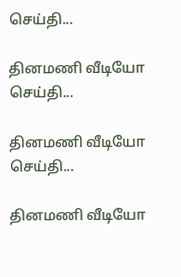செய்தி...

தினமணி வீடியோ செய்தி...

தினமணி வீடியோ செய்தி...

தினமணி வீடியோ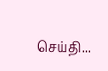செய்தி...